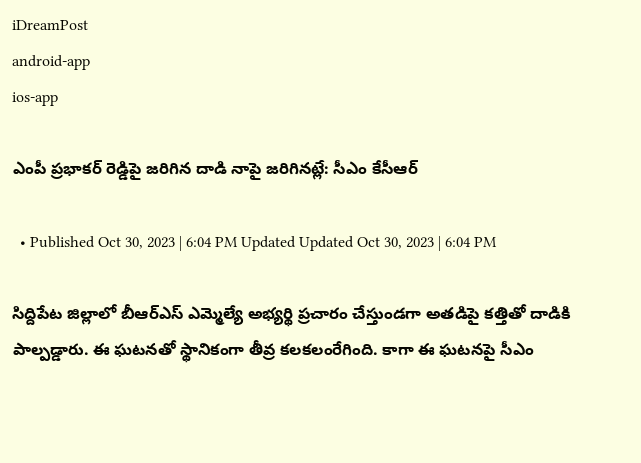iDreamPost
android-app
ios-app

ఎంపీ ప్రభాకర్ రెడ్డిపై జరిగిన దాడి నాపై జరిగినట్లే: సీఎం కేసీఆర్

  • Published Oct 30, 2023 | 6:04 PM Updated Updated Oct 30, 2023 | 6:04 PM

సిద్దిపేట జిల్లాలో బీఆర్ఎస్ ఎమ్మెల్యే అభ్యర్థి ప్రచారం చేస్తుండగా అతడిపై కత్తితో దాడికి పాల్పడ్డారు. ఈ ఘటనతో స్థానికంగా తీవ్ర కలకలంరేగింది. కాగా ఈ ఘటనపై సీఎం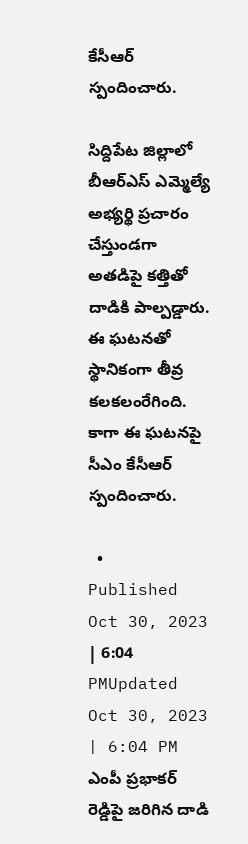కేసీఆర్ స్పందించారు.

సిద్దిపేట జిల్లాలో బీఆర్ఎస్ ఎమ్మెల్యే అభ్యర్థి ప్రచారం చేస్తుండగా అతడిపై కత్తితో దాడికి పాల్పడ్డారు. ఈ ఘటనతో స్థానికంగా తీవ్ర కలకలంరేగింది. కాగా ఈ ఘటనపై సీఎం కేసీఆర్ స్పందించారు.

  • Published Oct 30, 2023 | 6:04 PMUpdated Oct 30, 2023 | 6:04 PM
ఎంపీ ప్రభాకర్ రెడ్డిపై జరిగిన దాడి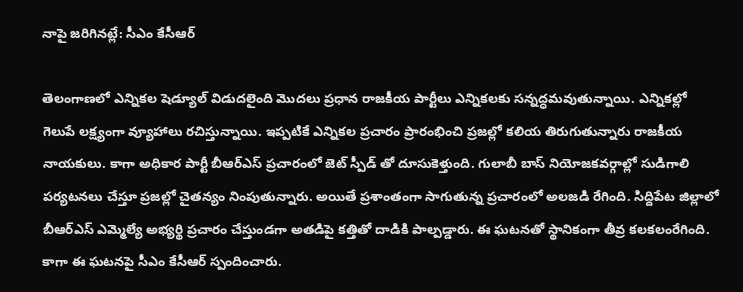నాపై జరిగినట్లే: సీఎం కేసీఆర్

తెలంగాణలో ఎన్నికల షెడ్యూల్ విడుదలైంది మొదలు ప్రధాన రాజకీయ పార్టీలు ఎన్నికలకు సన్నద్ధమవుతున్నాయి. ఎన్నికల్లో గెలుపే లక్ష్యంగా వ్యూహాలు రచిస్తున్నాయి. ఇప్పటికే ఎన్నికల ప్రచారం ప్రారంభించి ప్రజల్లో కలియ తిరుగుతున్నారు రాజకీయ నాయకులు. కాగా అధికార పార్టీ బీఆర్ఎస్ ప్రచారంలో జెట్ స్పీడ్ తో దూసుకెళ్తుంది. గులాబీ బాస్ నియోజకవర్గాల్లో సుడిగాలి పర్యటనలు చేస్తూ ప్రజల్లో చైతన్యం నింపుతున్నారు. అయితే ప్రశాంతంగా సాగుతున్న ప్రచారంలో అలజడి రేగింది. సిద్దిపేట జిల్లాలో బీఆర్ఎస్ ఎమ్మెల్యే అభ్యర్థి ప్రచారం చేస్తుండగా అతడిపై కత్తితో దాడికి పాల్పడ్డారు. ఈ ఘటనతో స్థానికంగా తీవ్ర కలకలంరేగింది. కాగా ఈ ఘటనపై సీఎం కేసీఆర్ స్పందించారు.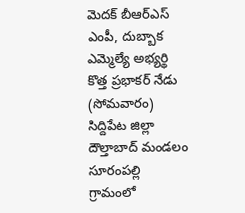మెదక్ బీఆర్ఎస్ ఎంపీ, దుబ్బాక ఎమ్మెల్యే అభ్యర్థి కొత్త ప్రభాకర్ నేడు (సోమవారం) సిద్దిపేట జిల్లా దౌల్తాబాద్ మండలం సూరంపల్లి గ్రామంలో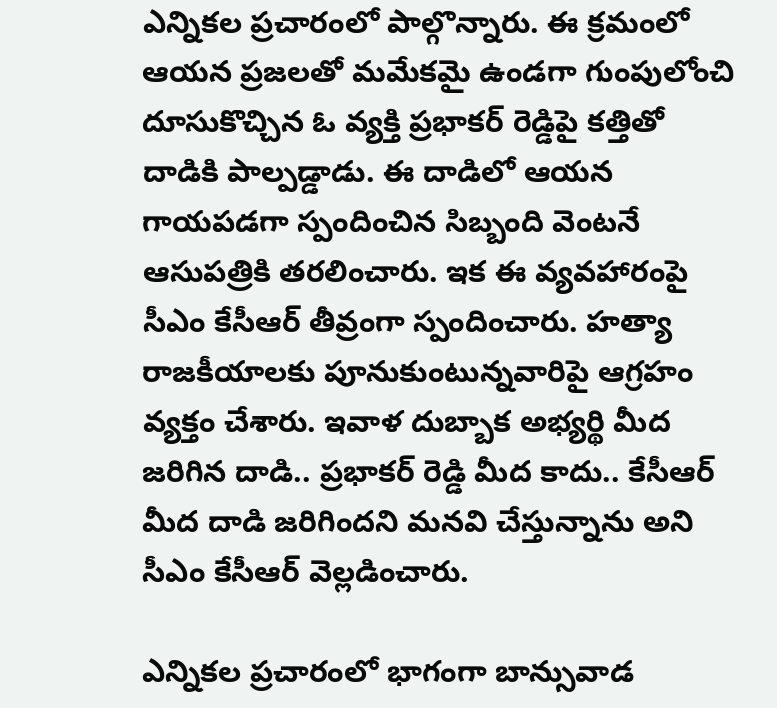ఎన్నికల ప్రచారంలో పాల్గొన్నారు. ఈ క్రమంలో ఆయన ప్రజలతో మమేకమై ఉండగా గుంపులోంచి దూసుకొచ్చిన ఓ వ్యక్తి ప్రభాకర్ రెడ్డిపై కత్తితో దాడికి పాల్పడ్డాడు. ఈ దాడిలో ఆయన గాయపడగా స్పందించిన సిబ్బంది వెంటనే ఆసుపత్రికి తరలించారు. ఇక ఈ వ్యవహారంపై సీఎం కేసీఆర్ తీవ్రంగా స్పందించారు. హత్యా రాజకీయాలకు పూనుకుంటున్నవారిపై ఆగ్రహం వ్యక్తం చేశారు. ఇవాళ దుబ్బాక అభ్య‌ర్థి మీద జ‌రిగిన దాడి.. ప్ర‌భాక‌ర్ రెడ్డి మీద కాదు.. కేసీఆర్ మీద దాడి జ‌రిగింద‌ని మ‌న‌వి చేస్తున్నాను అని సీఎం కేసీఆర్ వెల్లడించారు.

ఎన్నికల ప్రచారంలో భాగంగా బాన్సువాడ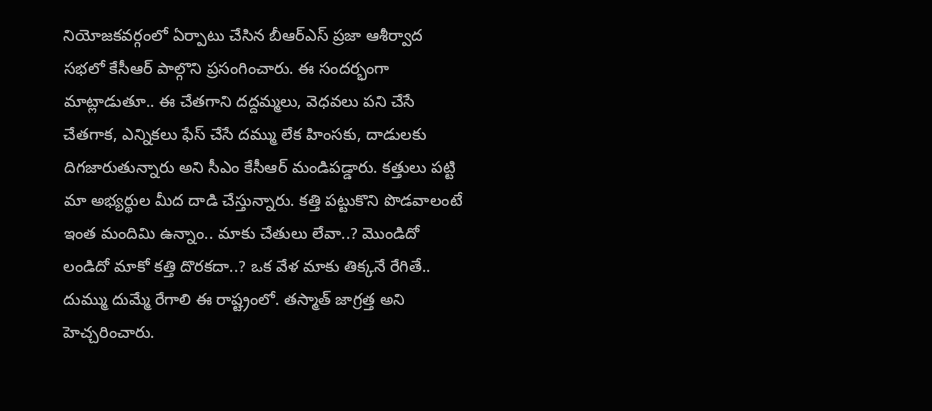నియోజ‌క‌వ‌ర్గంలో ఏర్పాటు చేసిన బీఆర్ఎస్ ప్ర‌జా ఆశీర్వాద స‌భ‌లో కేసీఆర్ పాల్గొని ప్ర‌సంగించారు. ఈ సందర్భంగా మాట్లాడుతూ.. ఈ చేత‌గాని ద‌ద్ద‌మ్మ‌లు, వెధ‌వ‌లు ప‌ని చేసే చేత‌గాక, ఎన్నిక‌లు ఫేస్ చేసే ద‌మ్ము లేక హింస‌కు, దాడుల‌కు దిగ‌జారుతున్నారు అని సీఎం కేసీఆర్ మండిపడ్డారు. క‌త్తులు ప‌ట్టి మా అభ్య‌ర్థుల మీద దాడి చేస్తున్నారు. క‌త్తి ప‌ట్టుకొని పొడ‌వాలంటే ఇంత మందిమి ఉన్నాం.. మాకు చేతులు లేవా..? మొండిదో లండిదో మాకో క‌త్తి దొర‌క‌దా..? ఒక వేళ మాకు తిక్క‌నే రేగితే.. దుమ్ము దుమ్మే రేగాలి ఈ రాష్ట్రంలో. త‌స్మాత్ జాగ్ర‌త్త అని హెచ్చ‌రించారు.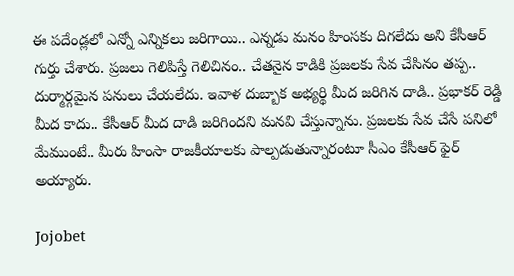ఈ ప‌దేండ్ల‌లో ఎన్నో ఎన్నిక‌లు జ‌రిగాయి.. ఎన్న‌డు మ‌నం హింస‌కు దిగ‌లేదు అని కేసీఆర్ గుర్తు చేశారు. ప్ర‌జ‌లు గెలిపిస్తే గెలిచినం.. చేత‌నైన కాడికి ప్ర‌జ‌ల‌కు సేవ చేసినం త‌ప్ప‌.. దుర్మార్గ‌మైన ప‌నులు చేయ‌లేదు. ఇవాళ దుబ్బాక అభ్య‌ర్థి మీద జ‌రిగిన దాడి.. ప్ర‌భాక‌ర్ రెడ్డి మీద కాదు.. కేసీఆర్ మీద దాడి జ‌రిగింద‌ని మ‌న‌వి చేస్తున్నాను. ప్రజలకు సేవ చేసే పనిలో మేముంటే.. మీరు హింసా రాజకీయాలకు పాల్పడుతున్నారంటూ సీఎం కేసీఆర్ ఫైర్ అయ్యారు.

Jojobet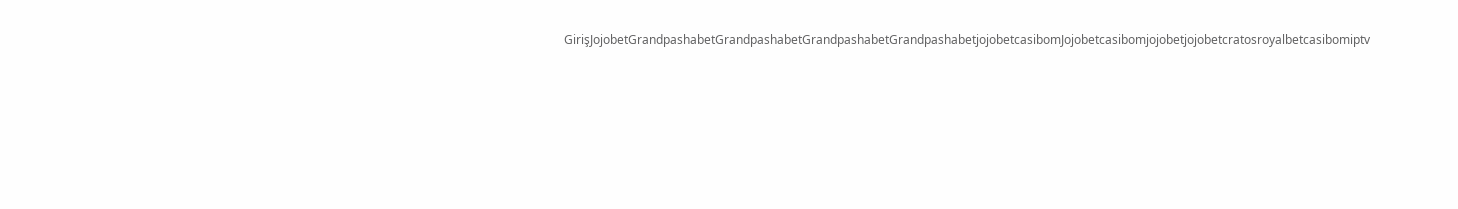GirişJojobetGrandpashabetGrandpashabetGrandpashabetGrandpashabetjojobetcasibomJojobetcasibomjojobetjojobetcratosroyalbetcasibomiptv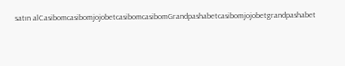satın alCasibomcasibomjojobetcasibomcasibomGrandpashabetcasibomjojobetgrandpashabet